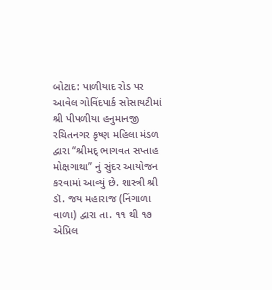બોટાદ: પાળીયાદ રોડ પર આવેલ ગોવિંદપાર્ક સોસાયટીમાં શ્રી પીપળીયા હનુમાનજી રચિતનગર કૃષ્ણ મહિલા મંડળ દ્વારા “શ્રીમદ્ ભાગવત સપ્તાહ મોક્ષગાથા” નું સુંદર આયોજન કરવામાં આવ્યું છે. શાસ્ત્રી શ્રી ડૉ. જય મહારાજ (નિંગાળા વાળા) દ્વારા તા. ૧૧ થી ૧૭ એપ્રિલ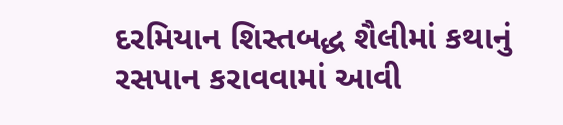દરમિયાન શિસ્તબદ્ધ શૈલીમાં કથાનું રસપાન કરાવવામાં આવી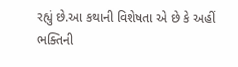રહ્યું છે.આ કથાની વિશેષતા એ છે કે અહીં ભક્તિની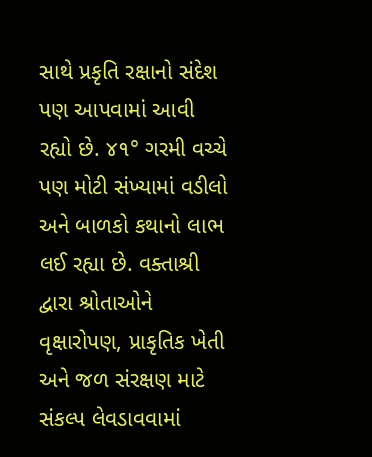સાથે પ્રકૃતિ રક્ષાનો સંદેશ પણ આપવામાં આવી રહ્યો છે. ૪૧° ગરમી વચ્ચે પણ મોટી સંખ્યામાં વડીલો અને બાળકો કથાનો લાભ લઈ રહ્યા છે. વક્તાશ્રી દ્વારા શ્રોતાઓને વૃક્ષારોપણ, પ્રાકૃતિક ખેતી અને જળ સંરક્ષણ માટે સંકલ્પ લેવડાવવામાં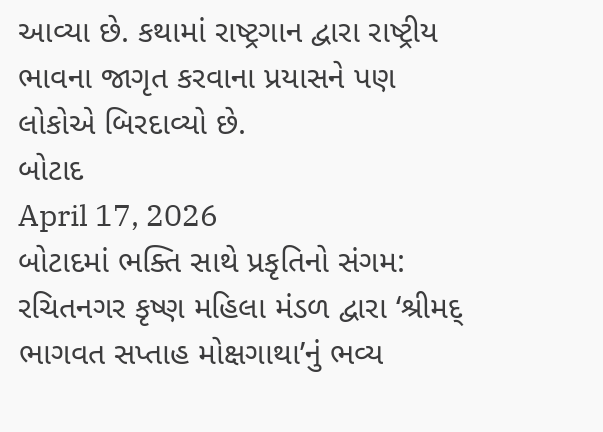આવ્યા છે. કથામાં રાષ્ટ્રગાન દ્વારા રાષ્ટ્રીય ભાવના જાગૃત કરવાના પ્રયાસને પણ લોકોએ બિરદાવ્યો છે.
બોટાદ
April 17, 2026
બોટાદમાં ભક્તિ સાથે પ્રકૃતિનો સંગમ: રચિતનગર કૃષ્ણ મહિલા મંડળ દ્વારા ‘શ્રીમદ્ ભાગવત સપ્તાહ મોક્ષગાથા’નું ભવ્ય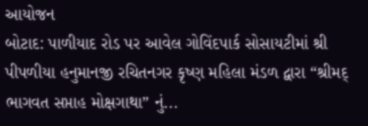આયોજન
બોટાદ: પાળીયાદ રોડ પર આવેલ ગોવિંદપાર્ક સોસાયટીમાં શ્રી પીપળીયા હનુમાનજી રચિતનગર કૃષ્ણ મહિલા મંડળ દ્વારા “શ્રીમદ્ ભાગવત સપ્તાહ મોક્ષગાથા” નું...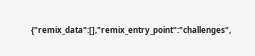{"remix_data":[],"remix_entry_point":"challenges",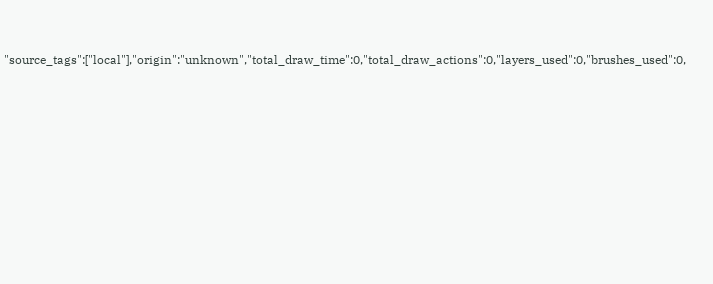"source_tags":["local"],"origin":"unknown","total_draw_time":0,"total_draw_actions":0,"layers_used":0,"brushes_used":0,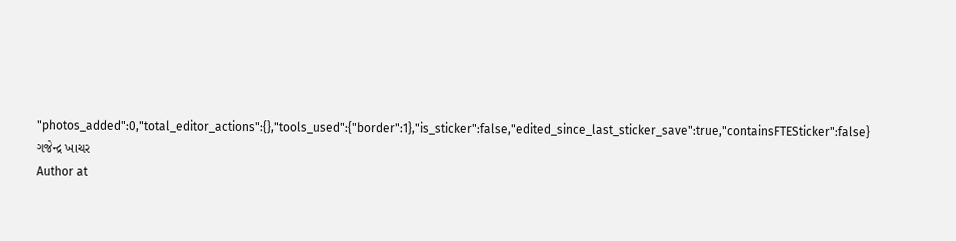"photos_added":0,"total_editor_actions":{},"tools_used":{"border":1},"is_sticker":false,"edited_since_last_sticker_save":true,"containsFTESticker":false}
ગજેન્દ્ર ખાચર
Author at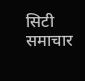सिटी समाचार